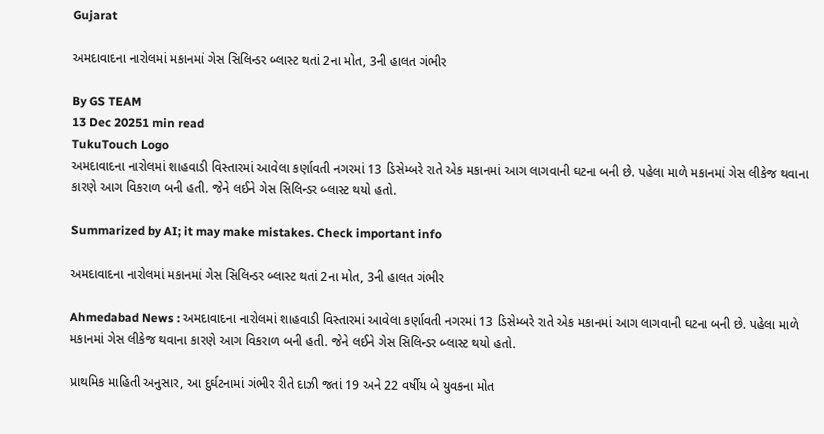Gujarat

અમદાવાદના નારોલમાં મકાનમાં ગેસ સિલિન્ડર બ્લાસ્ટ થતાં 2ના મોત, 3ની હાલત ગંભીર

By GS TEAM
13 Dec 20251 min read
TukuTouch Logo
અમદાવાદના નારોલમાં શાહવાડી વિસ્તારમાં આવેલા કર્ણાવતી નગરમાં 13 ડિસેમ્બરે રાતે એક મકાનમાં આગ લાગવાની ઘટના બની છે. પહેલા માળે મકાનમાં ગેસ લીકેજ થવાના કારણે આગ વિકરાળ બની હતી. જેને લઈને ગેસ સિલિન્ડર બ્લાસ્ટ થયો હતો.

Summarized by AI; it may make mistakes. Check important info

અમદાવાદના નારોલમાં મકાનમાં ગેસ સિલિન્ડર બ્લાસ્ટ થતાં 2ના મોત, 3ની હાલત ગંભીર

Ahmedabad News : અમદાવાદના નારોલમાં શાહવાડી વિસ્તારમાં આવેલા કર્ણાવતી નગરમાં 13 ડિસેમ્બરે રાતે એક મકાનમાં આગ લાગવાની ઘટના બની છે. પહેલા માળે મકાનમાં ગેસ લીકેજ થવાના કારણે આગ વિકરાળ બની હતી. જેને લઈને ગેસ સિલિન્ડર બ્લાસ્ટ થયો હતો.

પ્રાથમિક માહિતી અનુસાર, આ દુર્ઘટનામાં ગંભીર રીતે દાઝી જતાં 19 અને 22 વર્ષીય બે યુવકના મોત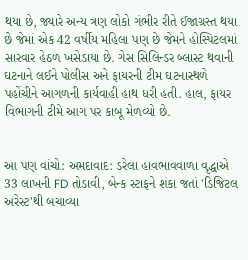થયા છે, જ્યારે અન્ય ત્રણ લોકો ગંભીર રીતે ઈજાગ્રસ્ત થયા છે જેમાં એક 42 વર્ષીય મહિલા પણ છે જેમને હોસ્પિટલમાં સારવાર હેઠળ ખસેડાયા છે. ગેસ સિલિન્ડર બ્લાસ્ટ થવાની ઘટનાને લઈને પોલીસ અને ફાયરની ટીમ ઘટનાસ્થળે પહોંચીને આગળની કાર્યવાહી હાથ ધરી હતી. હાલ, ફાયર વિભાગની ટીમે આગ પર કાબૂ મેળવ્યો છે.


આ પણ વાંચો: અમદાવાદ: ડરેલા હાવભાવવાળા વૃદ્ધાએ 33 લાખની FD તોડાવી, બેન્ક સ્ટાફને શંકા જતાં 'ડિજિટલ અરેસ્ટ'થી બચાવ્યા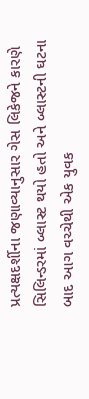પ્રત્યક્ષદર્શીના જણાવ્યાનુસાર ગેસ લિકેજને કારણે સિલિન્ડરમાં બ્લાસ્ટ થયો હતો અને બ્લાસ્ટની ઘટના બાદ આગ વચ્ચેથી એક યુવક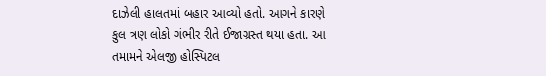દાઝેલી હાલતમાં બહાર આવ્યો હતો. આગને કારણે કુલ ત્રણ લોકો ગંભીર રીતે ઈજાગ્રસ્ત થયા હતા. આ તમામને એલજી હોસ્પિટલ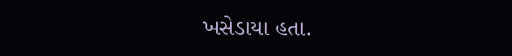ખસેડાયા હતા.